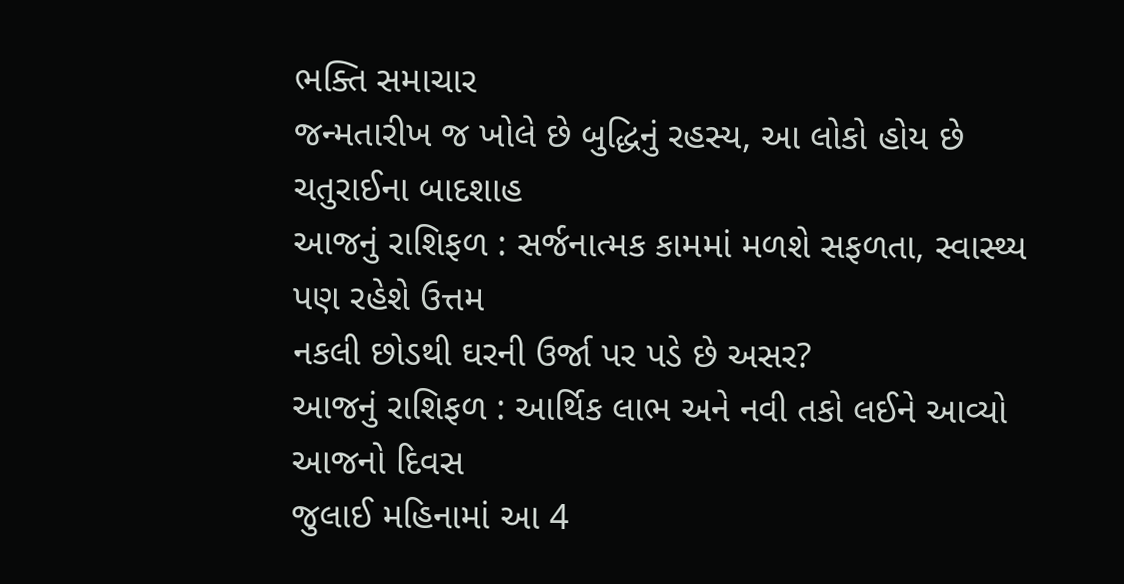ભક્તિ સમાચાર
જન્મતારીખ જ ખોલે છે બુદ્ધિનું રહસ્ય, આ લોકો હોય છે ચતુરાઈના બાદશાહ
આજનું રાશિફળ : સર્જનાત્મક કામમાં મળશે સફળતા, સ્વાસ્થ્ય પણ રહેશે ઉત્તમ
નકલી છોડથી ઘરની ઉર્જા પર પડે છે અસર?
આજનું રાશિફળ : આર્થિક લાભ અને નવી તકો લઈને આવ્યો આજનો દિવસ
જુલાઈ મહિનામાં આ 4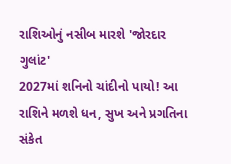રાશિઓનું નસીબ મારશે 'જોરદાર ગુલાંટ'
2027માં શનિનો ચાંદીનો પાયો! આ રાશિને મળશે ધન, સુખ અને પ્રગતિના સંકેત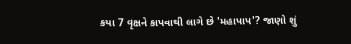કયા 7 વૃક્ષને કાપવાથી લાગે છે 'મહાપાપ'? જાણો શું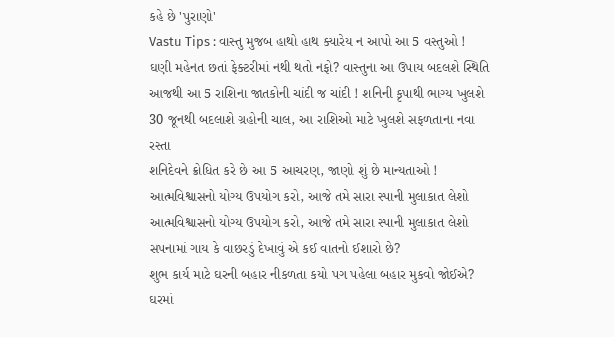કહે છે 'પુરાણો'
Vastu Tips : વાસ્તુ મુજબ હાથો હાથ ક્યારેય ન આપો આ 5 વસ્તુઓ !
ઘણી મહેનત છતાં ફેક્ટરીમાં નથી થતો નફો? વાસ્તુના આ ઉપાય બદલશે સ્થિતિ
આજથી આ 5 રાશિના જાતકોની ચાંદી જ ચાંદી ! શનિની કૃપાથી ભાગ્ય ખુલશે
30 જૂનથી બદલાશે ગ્રહોની ચાલ, આ રાશિઓ માટે ખુલશે સફળતાના નવા રસ્તા
શનિદેવને ક્રોધિત કરે છે આ 5 આચરણ, જાણો શું છે માન્યતાઓ !
આત્મવિશ્વાસનો યોગ્ય ઉપયોગ કરો, આજે તમે સારા સ્પાની મુલાકાત લેશો
આત્મવિશ્વાસનો યોગ્ય ઉપયોગ કરો, આજે તમે સારા સ્પાની મુલાકાત લેશો
સપનામાં ગાય કે વાછરડું દેખાવું એ કઈ વાતનો ઈશારો છે?
શુભ કાર્ય માટે ઘરની બહાર નીકળતા કયો પગ પહેલા બહાર મુકવો જોઈએ?
ઘરમાં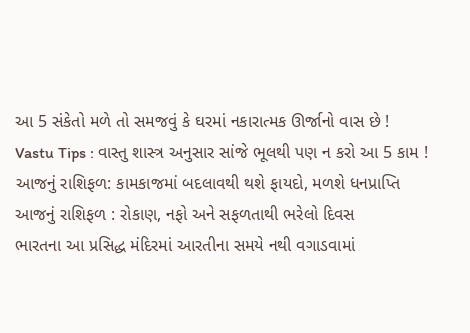આ 5 સંકેતો મળે તો સમજવું કે ઘરમાં નકારાત્મક ઊર્જાનો વાસ છે !
Vastu Tips : વાસ્તુ શાસ્ત્ર અનુસાર સાંજે ભૂલથી પણ ન કરો આ 5 કામ !
આજનું રાશિફળ: કામકાજમાં બદલાવથી થશે ફાયદો, મળશે ધનપ્રાપ્તિ
આજનું રાશિફળ : રોકાણ, નફો અને સફળતાથી ભરેલો દિવસ
ભારતના આ પ્રસિદ્ધ મંદિરમાં આરતીના સમયે નથી વગાડવામાં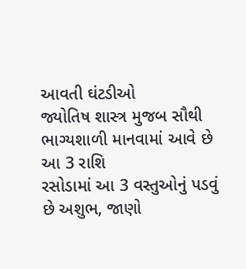આવતી ઘંટડીઓ
જ્યોતિષ શાસ્ત્ર મુજબ સૌથી ભાગ્યશાળી માનવામાં આવે છે આ 3 રાશિ
રસોડામાં આ 3 વસ્તુઓનું પડવું છે અશુભ, જાણો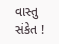વાસ્તુ સંકેત !